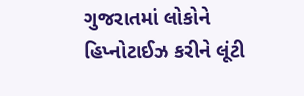ગુજરાતમાં લોકોને હિપ્નોટાઈઝ કરીને લૂંટી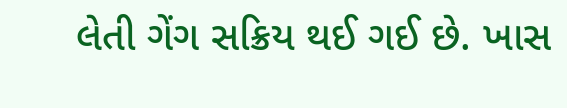લેતી ગેંગ સક્રિય થઈ ગઈ છે. ખાસ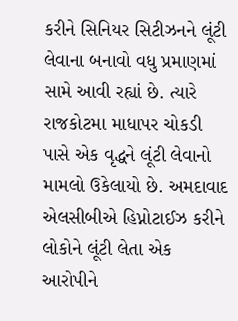કરીને સિનિયર સિટીઝનને લૂંટી લેવાના બનાવો વધુ પ્રમાણમાં સામે આવી રહ્યાં છે. ત્યારે રાજકોટમા માધાપર ચોકડી પાસે એક વૃદ્ધને લૂંટી લેવાનો મામલો ઉકેલાયો છે. અમદાવાદ એલસીબીએ હિપ્નોટાઈઝ કરીને લોકોને લૂંટી લેતા એક આરોપીને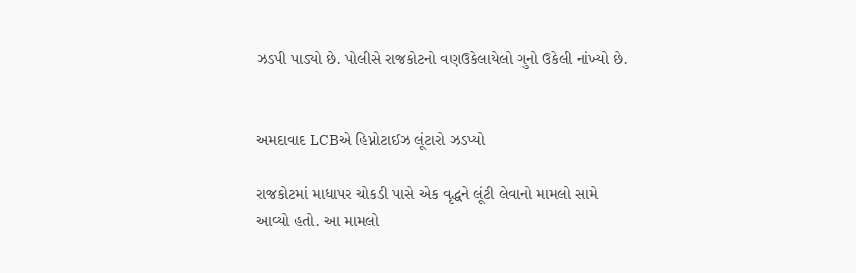ઝડપી પાડ્યો છે. પોલીસે રાજકોટનો વણઉકેલાયેલો ગુનો ઉકેલી નાંખ્યો છે.


અમદાવાદ LCBએ હિપ્નોટાઈઝ લૂંટારો ઝડપ્યો

રાજકોટમાં માધાપર ચોકડી પાસે એક વૃદ્ધને લૂંટી લેવાનો મામલો સામે આવ્યો હતો. આ મામલો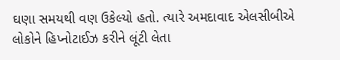ઘણા સમયથી વણ ઉકેલ્યો હતો. ત્યારે અમદાવાદ એલસીબીએ લોકોને હિપ્નોટાઈઝ કરીને લૂંટી લેતા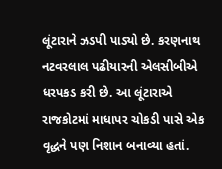લૂંટારાને ઝડપી પાડ્યો છે. કરણનાથ નટવરલાલ પઢીયારની એલસીબીએ ધરપકડ કરી છે. આ લૂંટારાએ રાજકોટમાં માધાપર ચોકડી પાસે એક વૃદ્ધને પણ નિશાન બનાવ્યા હતાં.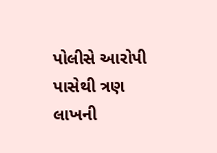પોલીસે આરોપી પાસેથી ત્રણ લાખની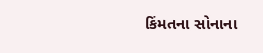કિંમતના સોનાના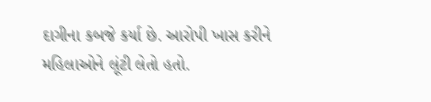દાગીના કબજે કર્યા છે. આરોપી ખાસ કરીને મહિલાઓને લૂંટી લેતો હતો.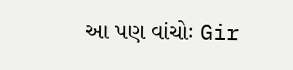આ પણ વાંચોઃ Gir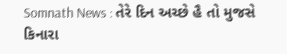Somnath News : તેરે દિન અચ્છે હૈ તો મુજસે કિનારા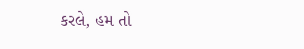કરલે, હમ તો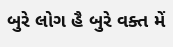બુરે લોગ હૈ બુરે વક્ત મેં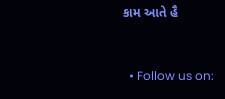કામ આતે હૈ


  • Follow us on: